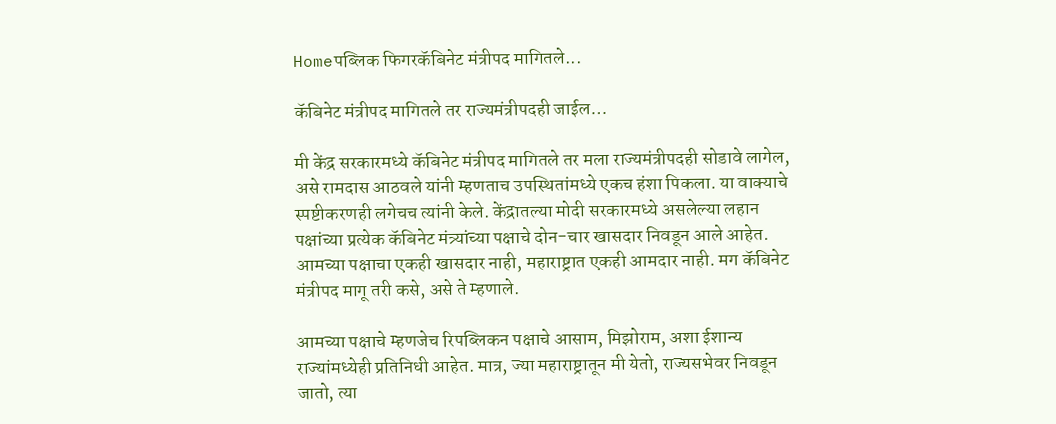Homeपब्लिक फिगरकॅबिनेट मंत्रीपद मागितले...

कॅबिनेट मंत्रीपद मागितले तर राज्यमंत्रीपदही जाईल…

मी केंद्र सरकारमध्ये कॅबिनेट मंत्रीपद मागितले तर मला राज्यमंत्रीपदही सोडावे लागेल, असे रामदास आठवले यांनी म्हणताच उपस्थितांमध्ये एकच हंशा पिकला. या वाक्याचे स्पष्टीकरणही लगेचच त्यांनी केले. केंद्रातल्या मोदी सरकारमध्ये असलेल्या लहान पक्षांच्या प्रत्येक कॅबिनेट मंत्र्यांच्या पक्षाचे दोन-चार खासदार निवडून आले आहेत. आमच्या पक्षाचा एकही खासदार नाही, महाराष्ट्रात एकही आमदार नाही. मग कॅबिनेट मंत्रीपद मागू तरी कसे, असे ते म्हणाले.

आमच्या पक्षाचे म्हणजेच रिपब्लिकन पक्षाचे आसाम, मिझोराम, अशा ईशान्य राज्यांमध्येही प्रतिनिधी आहेत. मात्र, ज्या महाराष्ट्रातून मी येतो, राज्यसभेवर निवडून जातो, त्या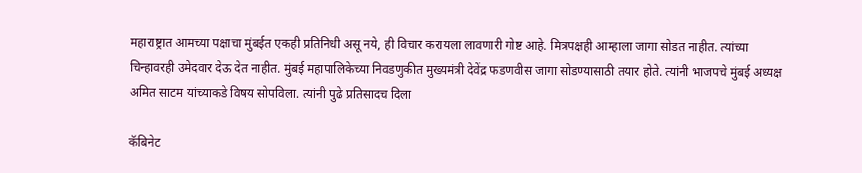महाराष्ट्रात आमच्या पक्षाचा मुंबईत एकही प्रतिनिधी असू नये, ही विचार करायला लावणारी गोष्ट आहे. मित्रपक्षही आम्हाला जागा सोडत नाहीत. त्यांच्या चिन्हावरही उमेदवार देऊ देत नाहीत. मुंबई महापालिकेच्या निवडणुकीत मुख्यमंत्री देवेंद्र फडणवीस जागा सोडण्यासाठी तयार होते. त्यांनी भाजपचे मुंबई अध्यक्ष अमित साटम यांच्याकडे विषय सोपविला. त्यांनी पुढे प्रतिसादच दिला

कॅबिनेट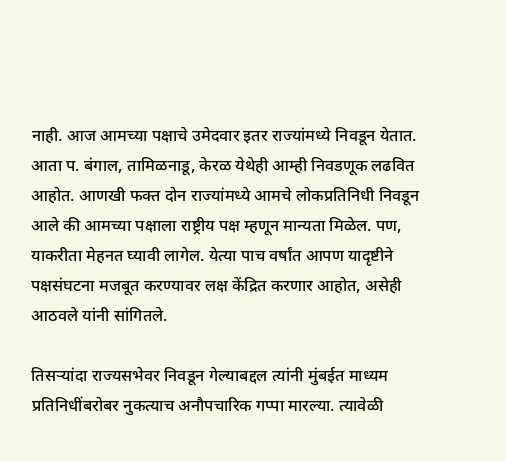नाही. आज आमच्या पक्षाचे उमेदवार इतर राज्यांमध्ये निवडून येतात. आता प. बंगाल, तामिळनाडू, केरळ येथेही आम्ही निवडणूक लढवित आहोत. आणखी फक्त दोन राज्यांमध्ये आमचे लोकप्रतिनिधी निवडून आले की आमच्या पक्षाला राष्ट्रीय पक्ष म्हणून मान्यता मिळेल. पण, याकरीता मेहनत घ्यावी लागेल. येत्या पाच वर्षांत आपण यादृष्टीने पक्षसंघटना मजबूत करण्यावर लक्ष केंद्रित करणार आहोत, असेही आठवले यांनी सांगितले.

तिसऱ्यांदा राज्यसभेवर निवडून गेल्याबद्दल त्यांनी मुंबईत माध्यम प्रतिनिधींबरोबर नुकत्याच अनौपचारिक गप्पा मारल्या. त्यावेळी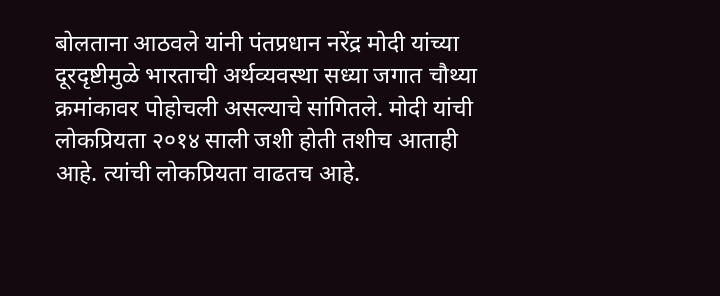बोलताना आठवले यांनी पंतप्रधान नरेंद्र मोदी यांच्या दूरदृष्टीमुळे भारताची अर्थव्यवस्था सध्या जगात चौथ्या क्रमांकावर पोहोचली असल्याचे सांगितले. मोदी यांची लोकप्रियता २०१४ साली जशी होती तशीच आताही आहे. त्यांची लोकप्रियता वाढतच आहे.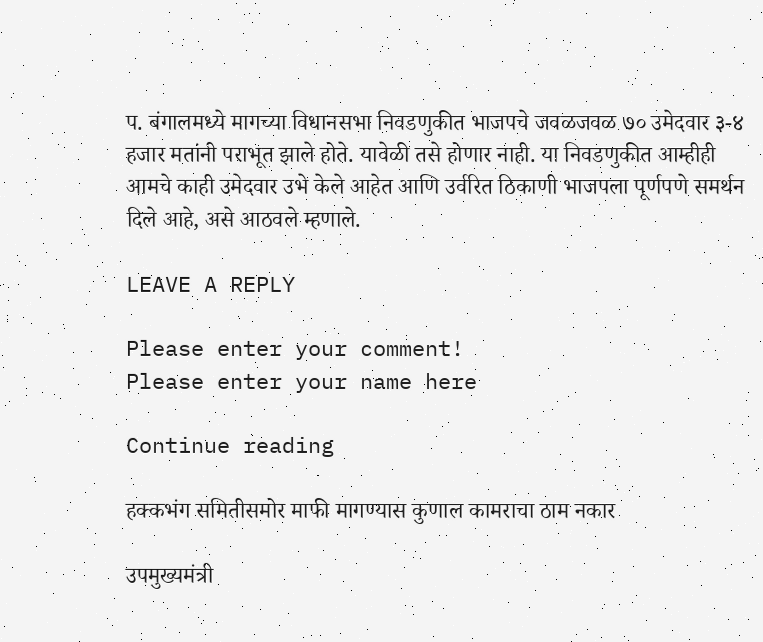प. बंगालमध्ये मागच्या विधानसभा निवडणुकीत भाजपचे जवळजवळ ७० उमेदवार ३-४ हजार मतांनी पराभूत झाले होते. यावेळी तसे होणार नाही. या निवडणुकीत आम्हीही आमचे काही उमेदवार उभे केले आहेत आणि उर्वरित ठिकाणी भाजपला पूर्णपणे समर्थन दिले आहे, असे आठवले म्हणाले.

LEAVE A REPLY

Please enter your comment!
Please enter your name here

Continue reading

हक्कभंग समितीसमोर माफी मागण्यास कुणाल कामराचा ठाम नकार

उपमुख्यमंत्री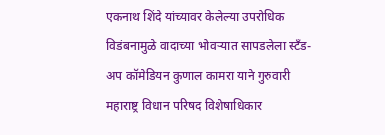एकनाथ शिंदे यांच्यावर केलेल्या उपरोधिक विडंबनामुळे वादाच्या भोवऱ्यात सापडलेला स्टँड-अप कॉमेडियन कुणाल कामरा याने गुरुवारी महाराष्ट्र विधान परिषद विशेषाधिकार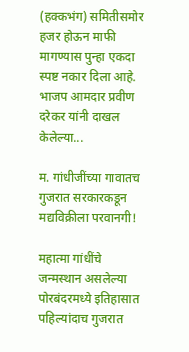(हक्कभंग) समितीसमोर हजर होऊन माफी मागण्यास पुन्हा एकदा स्पष्ट नकार दिला आहे. भाजप आमदार प्रवीण दरेकर यांनी दाखल केलेल्या...

म. गांधीजींच्या गावातच गुजरात सरकारकडून मद्यविक्रीला परवानगी!

महात्मा गांधींचे जन्मस्थान असलेल्या पोरबंदरमध्ये इतिहासात पहिल्यांदाच गुजरात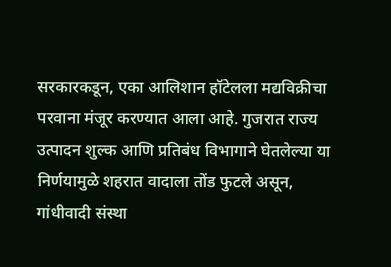सरकारकडून, एका आलिशान हॉटेलला मद्यविक्रीचा परवाना मंजूर करण्यात आला आहे. गुजरात राज्य उत्पादन शुल्क आणि प्रतिबंध विभागाने घेतलेल्या या निर्णयामुळे शहरात वादाला तोंड फुटले असून, गांधीवादी संस्था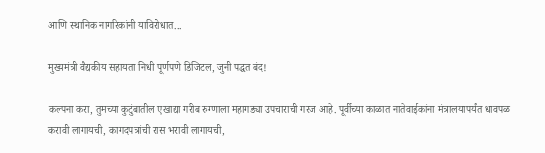आणि स्थानिक नागरिकांनी याविरोधात...

मुख्यमंत्री वैद्यकीय सहायता निधी पूर्णपणे डिजिटल, जुनी पद्धत बंद!

कल्पना करा, तुमच्या कुटुंबातील एखाद्या गरीब रुग्णाला महागड्या उपचाराची गरज आहे. पूर्वीच्या काळात नातेवाईकांना मंत्रालयापर्यंत धावपळ करावी लागायची, कागदपत्रांची रास भरावी लागायची,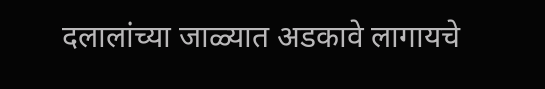दलालांच्या जाळ्यात अडकावे लागायचे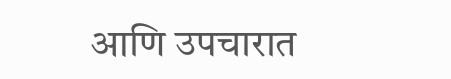आणि उपचारात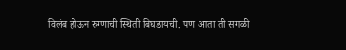विलंब होऊन रुग्णाची स्थिती बिघडायची. पण आता ती सगळी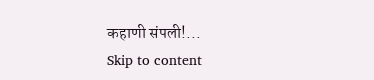कहाणी संपली!...
Skip to content